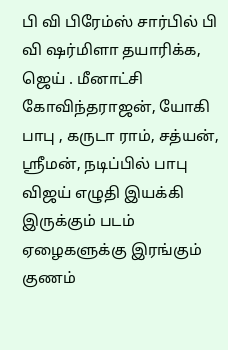பி வி பிரேம்ஸ் சார்பில் பி வி ஷர்மிளா தயாரிக்க, ஜெய் . மீனாட்சி கோவிந்தராஜன், யோகி பாபு , கருடா ராம், சத்யன், ஸ்ரீமன், நடிப்பில் பாபு விஜய் எழுதி இயக்கி இருக்கும் படம்
ஏழைகளுக்கு இரங்கும் குணம்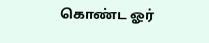கொண்ட ஓர்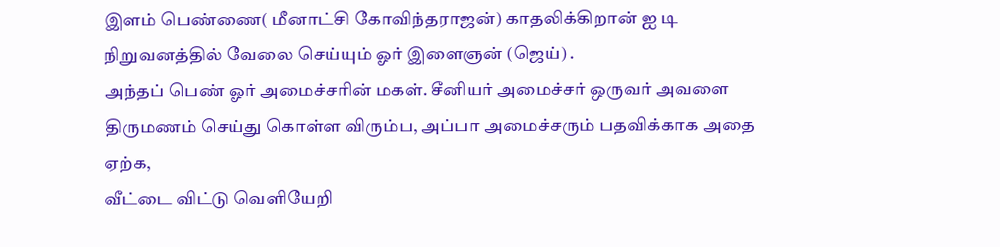இளம் பெண்ணை( மீனாட்சி கோவிந்தராஜன்) காதலிக்கிறான் ஐ டி நிறுவனத்தில் வேலை செய்யும் ஓர் இளைஞன் (ஜெய்) .
அந்தப் பெண் ஓர் அமைச்சரின் மகள். சீனியர் அமைச்சர் ஒருவர் அவளை திருமணம் செய்து கொள்ள விரும்ப, அப்பா அமைச்சரும் பதவிக்காக அதை ஏற்க,
வீட்டை விட்டு வெளியேறி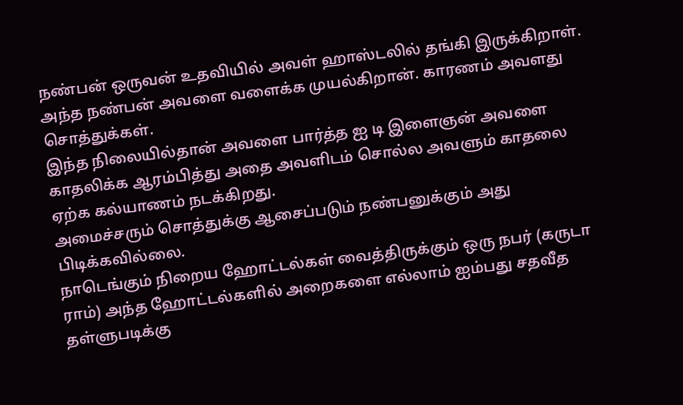நண்பன் ஒருவன் உதவியில் அவள் ஹாஸ்டலில் தங்கி இருக்கிறாள். அந்த நண்பன் அவளை வளைக்க முயல்கிறான். காரணம் அவளது சொத்துக்கள்.
இந்த நிலையில்தான் அவளை பார்த்த ஐ டி இளைஞன் அவளை காதலிக்க ஆரம்பித்து அதை அவளிடம் சொல்ல அவளும் காதலை ஏற்க கல்யாணம் நடக்கிறது.
அமைச்சரும் சொத்துக்கு ஆசைப்படும் நண்பனுக்கும் அது பிடிக்கவில்லை.
நாடெங்கும் நிறைய ஹோட்டல்கள் வைத்திருக்கும் ஒரு நபர் (கருடா ராம்) அந்த ஹோட்டல்களில் அறைகளை எல்லாம் ஐம்பது சதவீத தள்ளுபடிக்கு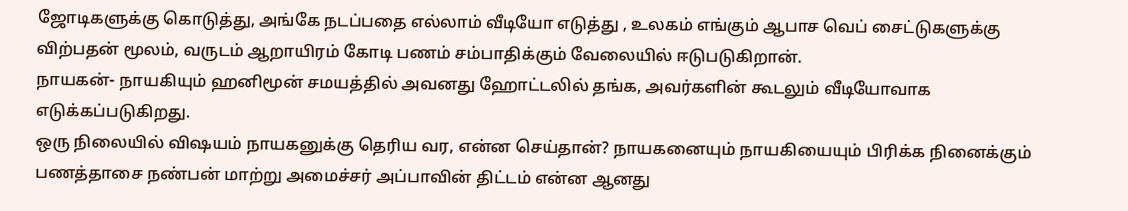ஜோடிகளுக்கு கொடுத்து, அங்கே நடப்பதை எல்லாம் வீடியோ எடுத்து , உலகம் எங்கும் ஆபாச வெப் சைட்டுகளுக்கு விற்பதன் மூலம், வருடம் ஆறாயிரம் கோடி பணம் சம்பாதிக்கும் வேலையில் ஈடுபடுகிறான்.
நாயகன்- நாயகியும் ஹனிமூன் சமயத்தில் அவனது ஹோட்டலில் தங்க, அவர்களின் கூடலும் வீடியோவாக எடுக்கப்படுகிறது.
ஒரு நிலையில் விஷயம் நாயகனுக்கு தெரிய வர, என்ன செய்தான்? நாயகனையும் நாயகியையும் பிரிக்க நினைக்கும் பணத்தாசை நண்பன் மாற்று அமைச்சர் அப்பாவின் திட்டம் என்ன ஆனது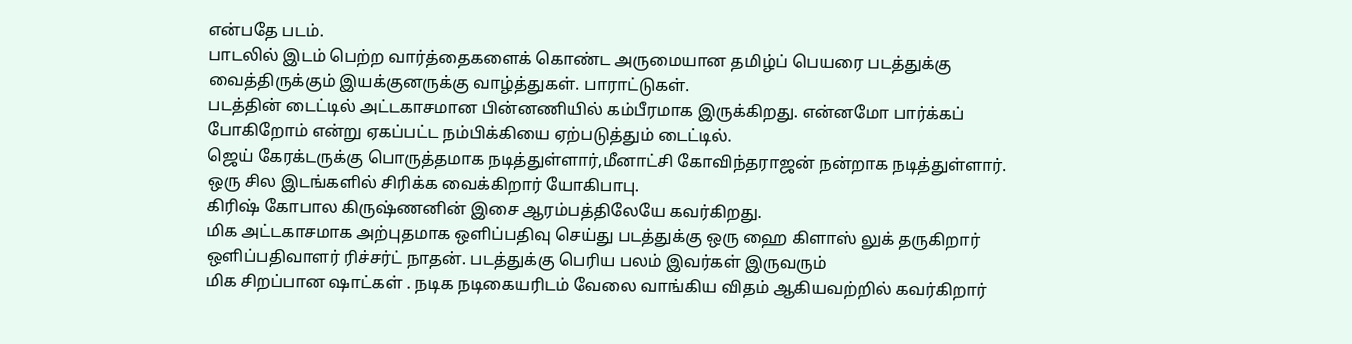என்பதே படம்.
பாடலில் இடம் பெற்ற வார்த்தைகளைக் கொண்ட அருமையான தமிழ்ப் பெயரை படத்துக்கு வைத்திருக்கும் இயக்குனருக்கு வாழ்த்துகள். பாராட்டுகள்.
படத்தின் டைட்டில் அட்டகாசமான பின்னணியில் கம்பீரமாக இருக்கிறது. என்னமோ பார்க்கப் போகிறோம் என்று ஏகப்பட்ட நம்பிக்கியை ஏற்படுத்தும் டைட்டில்.
ஜெய் கேரக்டருக்கு பொருத்தமாக நடித்துள்ளார்,மீனாட்சி கோவிந்தராஜன் நன்றாக நடித்துள்ளார். ஒரு சில இடங்களில் சிரிக்க வைக்கிறார் யோகிபாபு.
கிரிஷ் கோபால கிருஷ்ணனின் இசை ஆரம்பத்திலேயே கவர்கிறது.
மிக அட்டகாசமாக அற்புதமாக ஒளிப்பதிவு செய்து படத்துக்கு ஒரு ஹை கிளாஸ் லுக் தருகிறார் ஒளிப்பதிவாளர் ரிச்சர்ட் நாதன். படத்துக்கு பெரிய பலம் இவர்கள் இருவரும்
மிக சிறப்பான ஷாட்கள் . நடிக நடிகையரிடம் வேலை வாங்கிய விதம் ஆகியவற்றில் கவர்கிறார்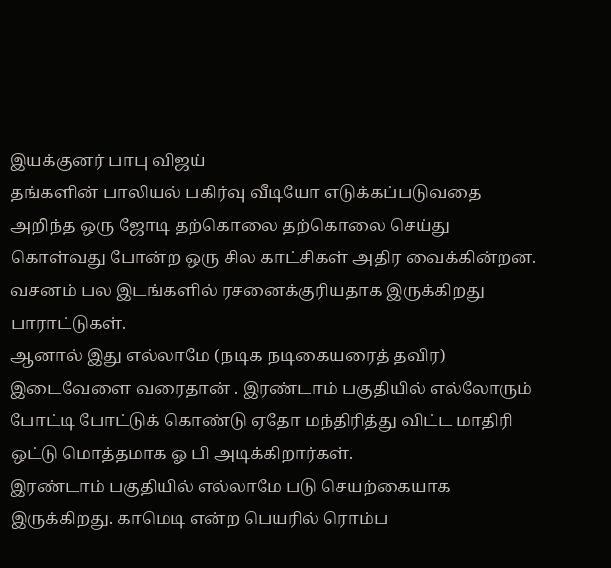இயக்குனர் பாபு விஜய்
தங்களின் பாலியல் பகிர்வு வீடியோ எடுக்கப்படுவதை அறிந்த ஒரு ஜோடி தற்கொலை தற்கொலை செய்து கொள்வது போன்ற ஒரு சில காட்சிகள் அதிர வைக்கின்றன.
வசனம் பல இடங்களில் ரசனைக்குரியதாக இருக்கிறது பாராட்டுகள்.
ஆனால் இது எல்லாமே (நடிக நடிகையரைத் தவிர) இடைவேளை வரைதான் . இரண்டாம் பகுதியில் எல்லோரும் போட்டி போட்டுக் கொண்டு ஏதோ மந்திரித்து விட்ட மாதிரி ஒட்டு மொத்தமாக ஓ பி அடிக்கிறார்கள்.
இரண்டாம் பகுதியில் எல்லாமே படு செயற்கையாக இருக்கிறது. காமெடி என்ற பெயரில் ரொம்ப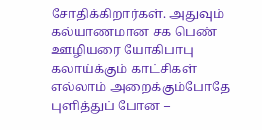சோதிக்கிறார்கள். அதுவும் கல்யாணமான சக பெண் ஊழியரை யோகிபாபு கலாய்க்கும் காட்சிகள் எல்லாம் அறைக்கும்போதே புளித்துப் போன –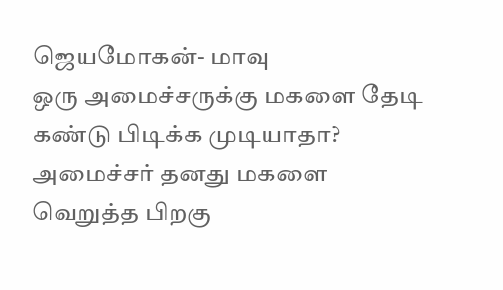ஜெயமோகன்- மாவு
ஒரு அமைச்சருக்கு மகளை தேடி கண்டு பிடிக்க முடியாதா? அமைச்சர் தனது மகளை வெறுத்த பிறகு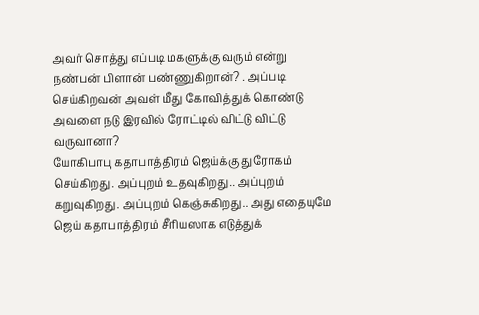அவர் சொத்து எப்படி மகளுக்கு வரும் என்று நண்பன் பிளான் பண்ணுகிறான்? . அப்படி செய்கிறவன் அவள் மீது கோவித்துக் கொண்டு அவளை நடு இரவில் ரோட்டில் விட்டு விட்டு வருவானா?
யோகிபாபு கதாபாத்திரம் ஜெய்க்கு துரோகம் செய்கிறது. அப்புறம் உதவுகிறது.. அப்புறம் கறுவுகிறது. அப்புறம் கெஞ்சுகிறது.. அது எதையுமே ஜெய் கதாபாத்திரம் சீரியஸாக எடுத்துக்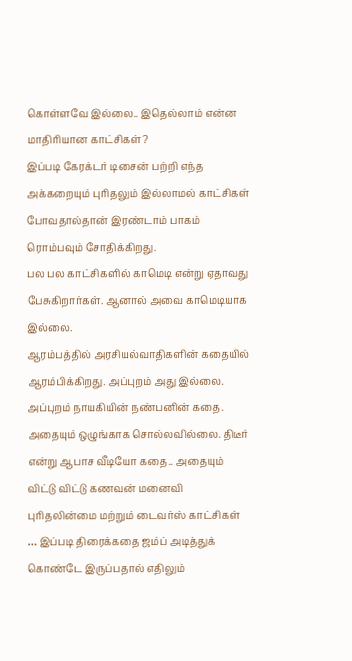கொள்ளவே இல்லை.. இதெல்லாம் என்ன மாதிரியான காட்சிகள்?
இப்படி கேரக்டர் டிசைன் பற்றி எந்த அக்கறையும் புரிதலும் இல்லாமல் காட்சிகள் போவதால்தான் இரண்டாம் பாகம் ரொம்பவும் சோதிக்கிறது.
பல பல காட்சிகளில் காமெடி என்று ஏதாவது பேசுகிறார்கள். ஆனால் அவை காமெடியாக இல்லை.
ஆரம்பத்தில் அரசியல்வாதிகளின் கதையில் ஆரம்பிக்கிறது. அப்புறம் அது இல்லை. அப்புறம் நாயகியின் நண்பனின் கதை. அதையும் ஒழுங்காக சொல்லவில்லை. திடீர் என்று ஆபாச வீடியோ கதை.. அதையும் விட்டு விட்டு கணவன் மனைவி புரிதலின்மை மற்றும் டைவர்ஸ் காட்சிகள் … இப்படி திரைக்கதை ஜம்ப் அடித்துக் கொண்டே இருப்பதால் எதிலும்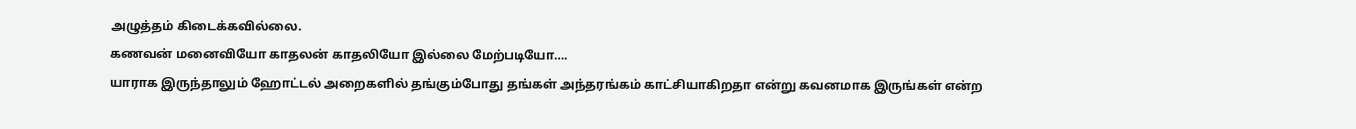அழுத்தம் கிடைக்கவில்லை.
கணவன் மனைவியோ காதலன் காதலியோ இல்லை மேற்படியோ….
யாராக இருந்தாலும் ஹோட்டல் அறைகளில் தங்கும்போது தங்கள் அந்தரங்கம் காட்சியாகிறதா என்று கவனமாக இருங்கள் என்ற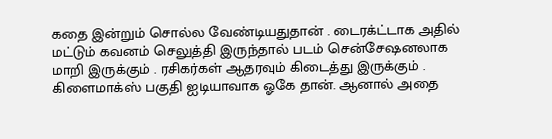கதை இன்றும் சொல்ல வேண்டியதுதான் . டைரக்ட்டாக அதில் மட்டும் கவனம் செலுத்தி இருந்தால் படம் சென்சேஷனலாக மாறி இருக்கும் . ரசிகர்கள் ஆதரவும் கிடைத்து இருக்கும் .
கிளைமாக்ஸ் பகுதி ஐடியாவாக ஓகே தான். ஆனால் அதை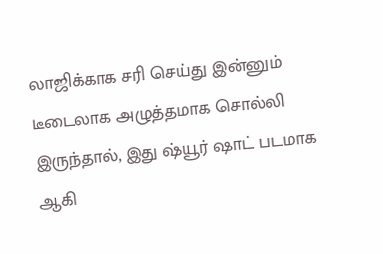லாஜிக்காக சரி செய்து இன்னும் டீடைலாக அழுத்தமாக சொல்லி இருந்தால், இது ஷ்யூர் ஷாட் படமாக ஆகி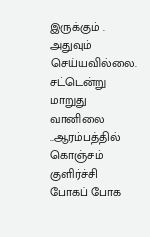இருக்கும் . அதுவும் செய்யவில்லை.
சட்டென்று மாறுது வானிலை ..ஆரம்பத்தில் கொஞ்சம் குளிர்ச்சி போகப் போக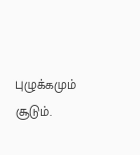புழுக்கமும் சூடும்.